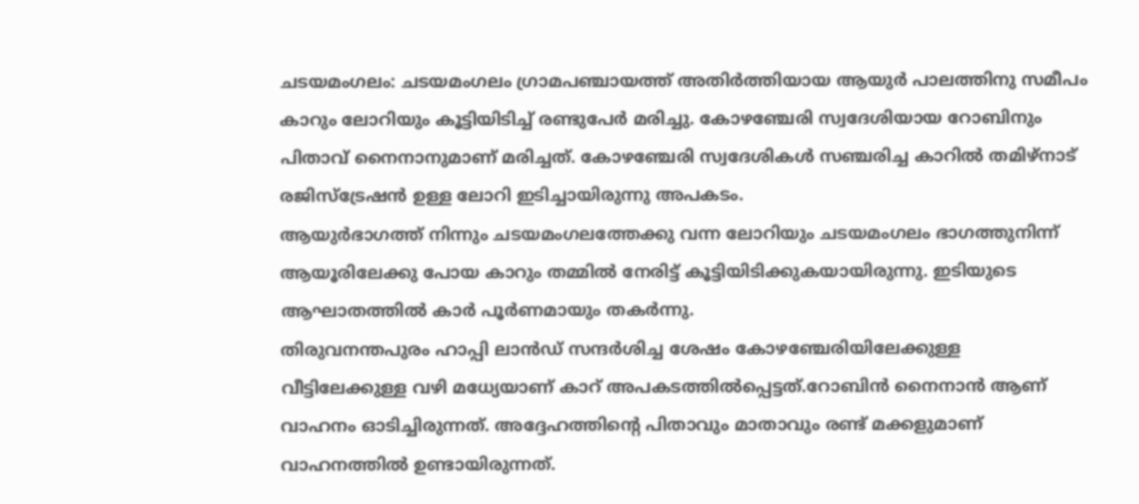ചടയമംഗലം: ചടയമംഗലം ഗ്രാമപഞ്ചായത്ത് അതിർത്തിയായ ആയുർ പാലത്തിനു സമീപം കാറും ലോറിയും കൂട്ടിയിടിച്ച് രണ്ടുപേർ മരിച്ചു. കോഴഞ്ചേരി സ്വദേശിയായ റോബിനും പിതാവ് നൈനാനുമാണ് മരിച്ചത്. കോഴഞ്ചേരി സ്വദേശികൾ സഞ്ചരിച്ച കാറിൽ തമിഴ്നാട് രജിസ്ട്രേഷൻ ഉള്ള ലോറി ഇടിച്ചായിരുന്നു അപകടം.
ആയുർഭാഗത്ത് നിന്നും ചടയമംഗലത്തേക്കു വന്ന ലോറിയും ചടയമംഗലം ഭാഗത്തുനിന്ന് ആയൂരിലേക്കു പോയ കാറും തമ്മിൽ നേരിട്ട് കൂട്ടിയിടിക്കുകയായിരുന്നു. ഇടിയുടെ ആഘാതത്തിൽ കാർ പൂർണമായും തകർന്നു.
തിരുവനന്തപുരം ഹാപ്പി ലാൻഡ് സന്ദർശിച്ച ശേഷം കോഴഞ്ചേരിയിലേക്കുള്ള വീട്ടിലേക്കുള്ള വഴി മധ്യേയാണ് കാറ് അപകടത്തിൽപ്പെട്ടത്.റോബിൻ നൈനാൻ ആണ് വാഹനം ഓടിച്ചിരുന്നത്. അദ്ദേഹത്തിന്റെ പിതാവും മാതാവും രണ്ട് മക്കളുമാണ് വാഹനത്തിൽ ഉണ്ടായിരുന്നത്.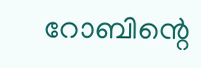റോബിന്റെ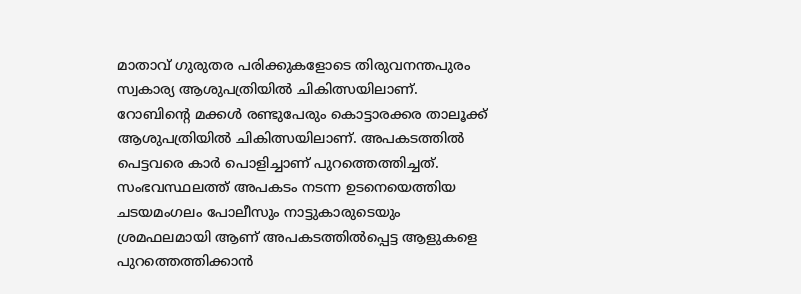മാതാവ് ഗുരുതര പരിക്കുകളോടെ തിരുവനന്തപുരം സ്വകാര്യ ആശുപത്രിയിൽ ചികിത്സയിലാണ്. റോബിന്റെ മക്കൾ രണ്ടുപേരും കൊട്ടാരക്കര താലൂക്ക് ആശുപത്രിയിൽ ചികിത്സയിലാണ്. അപകടത്തിൽ പെട്ടവരെ കാർ പൊളിച്ചാണ് പുറത്തെത്തിച്ചത്.
സംഭവസ്ഥലത്ത് അപകടം നടന്ന ഉടനെയെത്തിയ ചടയമംഗലം പോലീസും നാട്ടുകാരുടെയും ശ്രമഫലമായി ആണ് അപകടത്തിൽപ്പെട്ട ആളുകളെ പുറത്തെത്തിക്കാൻ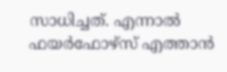സാധിച്ചത്. എന്നാൽ ഫയർഫോഴ്സ് എത്താൻ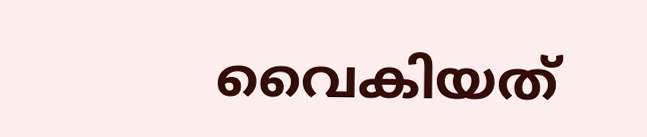വൈകിയത്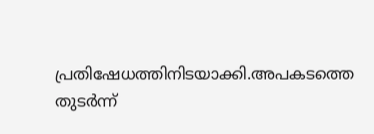പ്രതിഷേധത്തിനിടയാക്കി.അപകടത്തെ തുടർന്ന്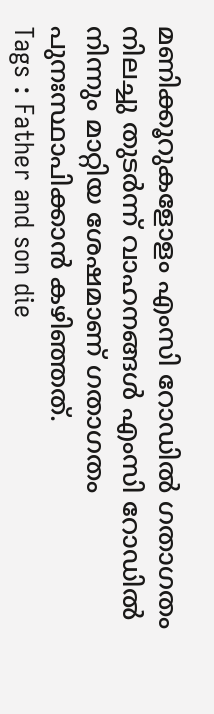മണിക്കൂറുകളോളം എംസി റോഡിൽ ഗതാഗതം നിലച്ചു തുടർന്ന് വാഹനങ്ങൾ എംസി റോഡിൽ നിന്നും മാറ്റിയ ശേഷമാണ് ഗതാഗതം പുനഃസ്ഥാപിക്കാൻ കഴിഞ്ഞത്.
Tags : Father and son die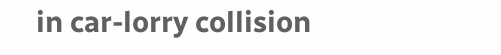in car-lorry collision